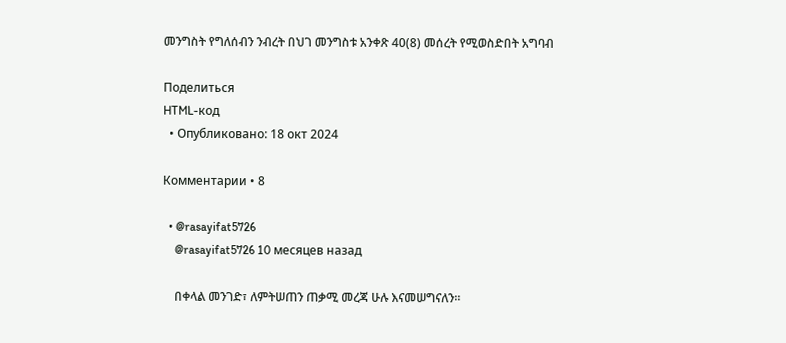መንግስት የግለሰብን ንብረት በህገ መንግስቱ አንቀጽ 40(8) መሰረት የሚወስድበት አግባብ

Поделиться
HTML-код
  • Опубликовано: 18 окт 2024

Комментарии • 8

  • @rasayifat5726
    @rasayifat5726 10 месяцев назад

    በቀላል መንገድ፣ ለምትሠጠን ጠቃሚ መረጃ ሁሉ እናመሠግናለን።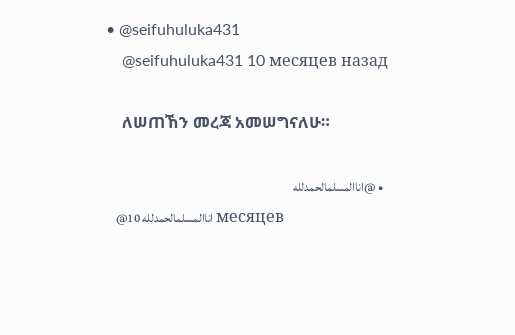• @seifuhuluka431
    @seifuhuluka431 10 месяцев назад

    ለሠጠኸን መረጃ አመሠግናለሁ።

  • @اناالمسلمالحمدلله
    @اناالمسلمالحمدلله 10 месяцев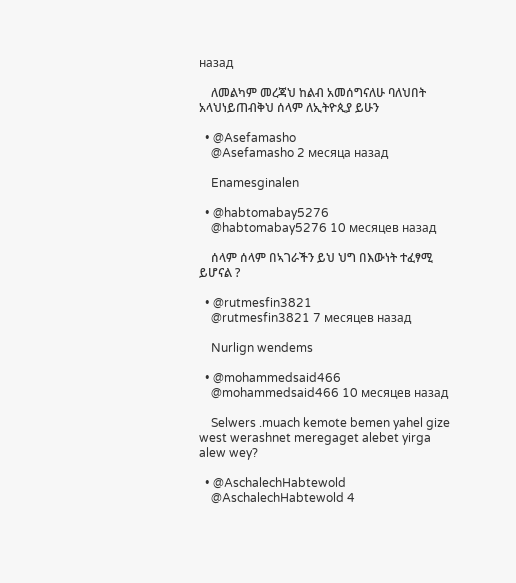назад

    ለመልካም መረጃህ ከልብ አመሰግናለሁ ባለህበት አላህነይጠብቅህ ሰላም ለኢትዮጲያ ይሁን

  • @Asefamasho
    @Asefamasho 2 месяца назад

    Enamesginalen

  • @habtomabay5276
    @habtomabay5276 10 месяцев назад

    ሰላም ሰላም በኣገራችን ይህ ህግ በእውነት ተፈፃሚ ይሆናል ?

  • @rutmesfin3821
    @rutmesfin3821 7 месяцев назад

    Nurlign wendems

  • @mohammedsaid466
    @mohammedsaid466 10 месяцев назад

    Selwers .muach kemote bemen yahel gize west werashnet meregaget alebet yirga alew wey?

  • @AschalechHabtewold
    @AschalechHabtewold 4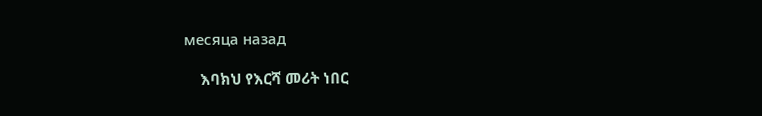месяца назад

    እባክህ የእርሻ መሪት ነበር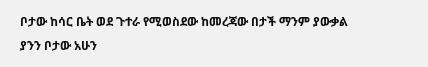ቦታው ከሳር ቤት ወደ ጉተራ የሚወስደው ከመረጃው በታች ማንም ያውቃል ያንን ቦታው አሁን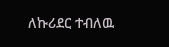ለኩሪደር ተብለዉ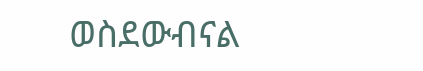ወስደውብናል